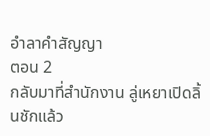อำลาคำสัญญา
ตอน 2
กลับมาที่สำนักงาน ลู่เหยาเปิดลิ้นชักแล้ว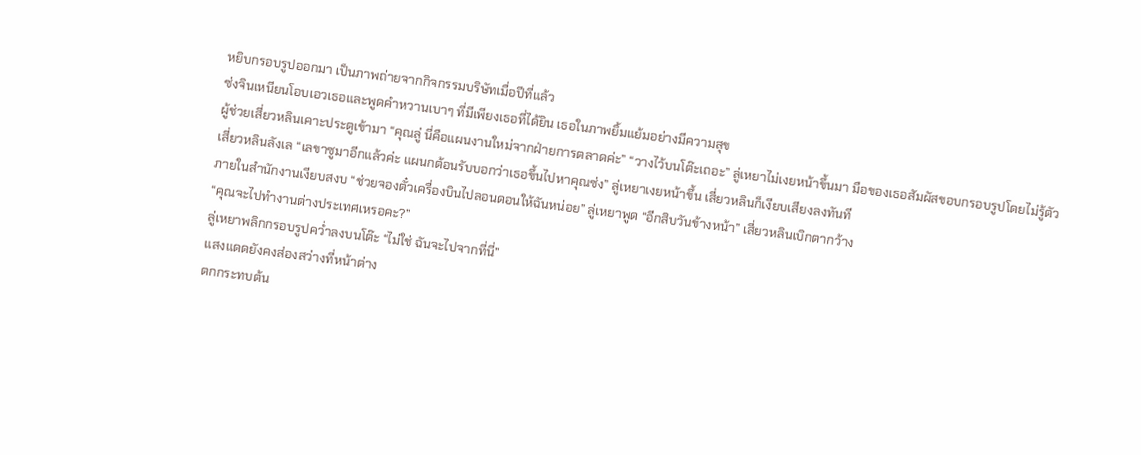หยิบกรอบรูปออกมา เป็นภาพถ่ายจากกิจกรรมบริษัทเมื่อปีที่แล้ว
ซ่งจินเหนียนโอบเอวเธอและพูดคำหวานเบาๆ ที่มีเพียงเธอที่ได้ยิน เธอในภาพยิ้มแย้มอย่างมีความสุข
ผู้ช่วยเสี่ยวหลินเคาะประตูเข้ามา “คุณลู่ นี่คือแผนงานใหม่จากฝ่ายการตลาดค่ะ” “วางไว้บนโต๊ะเถอะ” ลู่เหยาไม่เงยหน้าขึ้นมา มือของเธอสัมผัสขอบกรอบรูปโดยไม่รู้ตัว
เสี่ยวหลินลังเล “เลขาซูมาอีกแล้วค่ะ แผนกต้อนรับบอกว่าเธอขึ้นไปหาคุณซ่ง” ลู่เหยาเงยหน้าขึ้น เสี่ยวหลินก็เงียบเสียงลงทันที
ภายในสำนักงานเงียบสงบ “ช่วยจองตั๋วเครื่องบินไปลอนดอนให้ฉันหน่อย” ลู่เหยาพูด “อีกสิบวันข้างหน้า” เสี่ยวหลินเบิกตากว้าง
“คุณจะไปทำงานต่างประเทศเหรอคะ?”
ลู่เหยาพลิกกรอบรูปคว่ำลงบนโต๊ะ “ไม่ใช่ ฉันจะไปจากที่นี่”
แสงแดดยังคงส่องสว่างที่หน้าต่าง
ตกกระทบต้น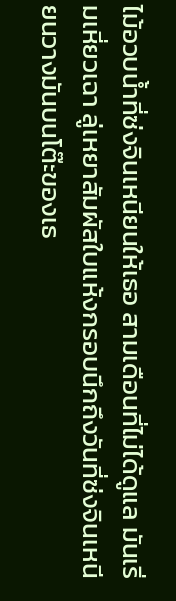ไม้อวบน้ำที่ซ่งจินเหนียนให้เธอ สามเดือนที่ไม่ได้ดูแล มันเริ่มเหี่ยวเฉา ลู่เหยาสัมผัสใบแห้งกรอบนึกถึงวันที่ซ่งจินเหนียนวางมันบนโต๊ะของเธ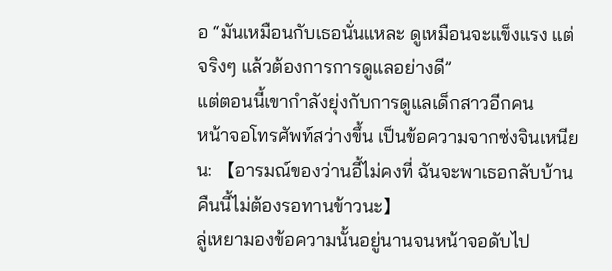อ “มันเหมือนกับเธอนั่นแหละ ดูเหมือนจะแข็งแรง แต่จริงๆ แล้วต้องการการดูแลอย่างดี”
แต่ตอนนี้เขากำลังยุ่งกับการดูแลเด็กสาวอีกคน
หน้าจอโทรศัพท์สว่างขึ้น เป็นข้อความจากซ่งจินเหนียน: 【อารมณ์ของว่านอี้ไม่คงที่ ฉันจะพาเธอกลับบ้าน คืนนี้ไม่ต้องรอทานข้าวนะ】
ลู่เหยามองข้อความนั้นอยู่นานจนหน้าจอดับไป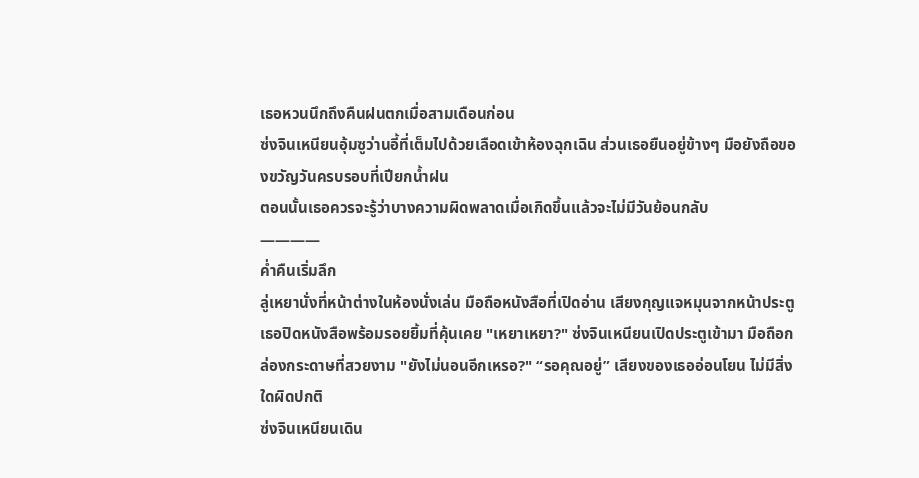เธอหวนนึกถึงคืนฝนตกเมื่อสามเดือนก่อน
ซ่งจินเหนียนอุ้มซูว่านอี้ที่เต็มไปด้วยเลือดเข้าห้องฉุกเฉิน ส่วนเธอยืนอยู่ข้างๆ มือยังถือของขวัญวันครบรอบที่เปียกน้ำฝน
ตอนนั้นเธอควรจะรู้ว่าบางความผิดพลาดเมื่อเกิดขึ้นแล้วจะไม่มีวันย้อนกลับ
————
ค่ำคืนเริ่มลึก
ลู่เหยานั่งที่หน้าต่างในห้องนั่งเล่น มือถือหนังสือที่เปิดอ่าน เสียงกุญแจหมุนจากหน้าประตู เธอปิดหนังสือพร้อมรอยยิ้มที่คุ้นเคย "เหยาเหยา?" ซ่งจินเหนียนเปิดประตูเข้ามา มือถือกล่องกระดาษที่สวยงาม "ยังไม่นอนอีกเหรอ?" “รอคุณอยู่” เสียงของเธออ่อนโยน ไม่มีสิ่งใดผิดปกติ
ซ่งจินเหนียนเดิน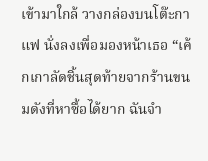เข้ามาใกล้ วางกล่องบนโต๊ะกาแฟ นั่งลงเพื่อมองหน้าเธอ “เค้กเกาลัดชิ้นสุดท้ายจากร้านขนมดังที่หาซื้อได้ยาก ฉันจำ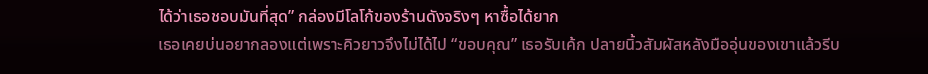ได้ว่าเธอชอบมันที่สุด” กล่องมีโลโก้ของร้านดังจริงๆ หาซื้อได้ยาก
เธอเคยบ่นอยากลองแต่เพราะคิวยาวจึงไม่ได้ไป “ขอบคุณ” เธอรับเค้ก ปลายนิ้วสัมผัสหลังมืออุ่นของเขาแล้วรีบ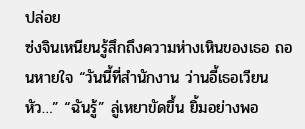ปล่อย
ซ่งจินเหนียนรู้สึกถึงความห่างเหินของเธอ ถอนหายใจ “วันนี้ที่สำนักงาน ว่านอี้เธอเวียนหัว…” “ฉันรู้” ลู่เหยาขัดขึ้น ยิ้มอย่างพอ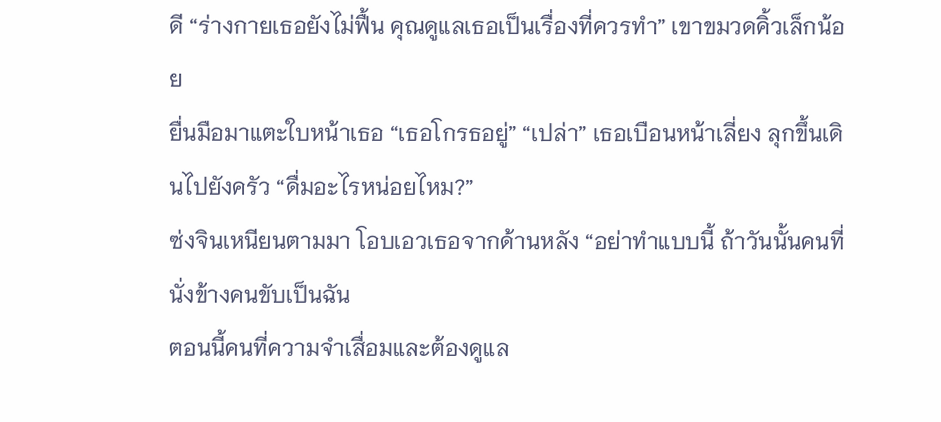ดี “ร่างกายเธอยังไม่ฟื้น คุณดูแลเธอเป็นเรื่องที่ควรทำ” เขาขมวดคิ้วเล็กน้อย
ยื่นมือมาแตะใบหน้าเธอ “เธอโกรธอยู่” “เปล่า” เธอเบือนหน้าเลี่ยง ลุกขึ้นเดินไปยังครัว “ดื่มอะไรหน่อยไหม?”
ซ่งจินเหนียนตามมา โอบเอวเธอจากด้านหลัง “อย่าทำแบบนี้ ถ้าวันนั้นคนที่นั่งข้างคนขับเป็นฉัน
ตอนนี้คนที่ความจำเสื่อมและต้องดูแล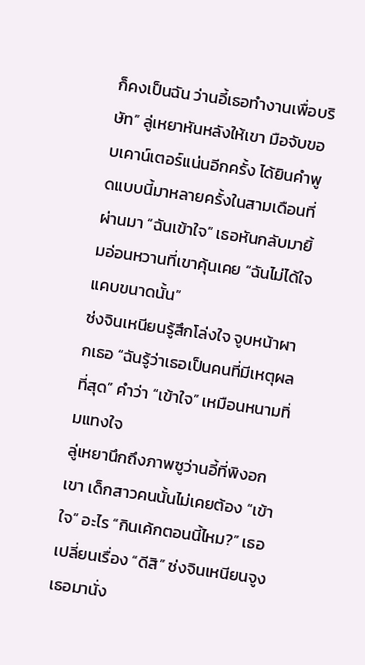ก็คงเป็นฉัน ว่านอี้เธอทำงานเพื่อบริษัท” ลู่เหยาหันหลังให้เขา มือจับขอบเคาน์เตอร์แน่นอีกครั้ง ได้ยินคำพูดแบบนี้มาหลายครั้งในสามเดือนที่ผ่านมา “ฉันเข้าใจ” เธอหันกลับมายิ้มอ่อนหวานที่เขาคุ้นเคย “ฉันไม่ได้ใจแคบขนาดนั้น”
ซ่งจินเหนียนรู้สึกโล่งใจ จูบหน้าผากเธอ “ฉันรู้ว่าเธอเป็นคนที่มีเหตุผลที่สุด” คำว่า “เข้าใจ” เหมือนหนามทิ่มแทงใจ
ลู่เหยานึกถึงภาพซูว่านอี้ที่พิงอกเขา เด็กสาวคนนั้นไม่เคยต้อง “เข้าใจ” อะไร “กินเค้กตอนนี้ไหม?” เธอเปลี่ยนเรื่อง “ดีสิ” ซ่งจินเหนียนจูงเธอมานั่ง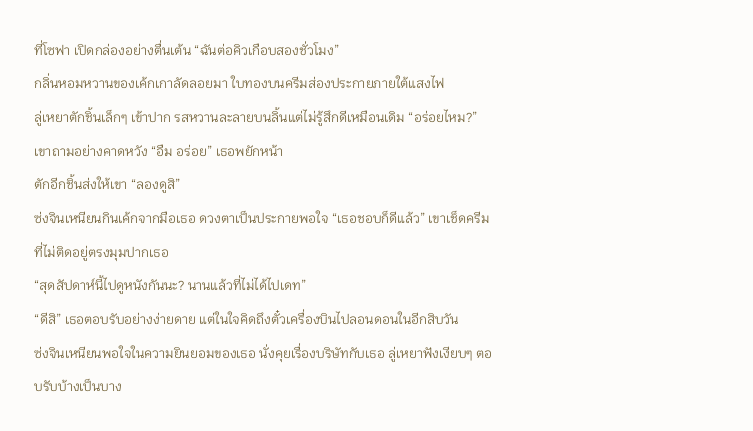ที่โซฟา เปิดกล่องอย่างตื่นเต้น “ฉันต่อคิวเกือบสองชั่วโมง”
กลิ่นหอมหวานของเค้กเกาลัดลอยมา ใบทองบนครีมส่องประกายภายใต้แสงไฟ
ลู่เหยาตักชิ้นเล็กๆ เข้าปาก รสหวานละลายบนลิ้นแต่ไม่รู้สึกดีเหมือนเดิม “อร่อยไหม?” เขาถามอย่างคาดหวัง “อืม อร่อย” เธอพยักหน้า
ตักอีกชิ้นส่งให้เขา “ลองดูสิ”
ซ่งจินเหนียนกินเค้กจากมือเธอ ดวงตาเป็นประกายพอใจ “เธอชอบก็ดีแล้ว” เขาเช็ดครีมที่ไม่ติดอยู่ตรงมุมปากเธอ
“สุดสัปดาห์นี้ไปดูหนังกันนะ? นานแล้วที่ไม่ได้ไปเดท”
“ดีสิ” เธอตอบรับอย่างง่ายดาย แต่ในใจคิดถึงตั๋วเครื่องบินไปลอนดอนในอีกสิบวัน
ซ่งจินเหนียนพอใจในความยินยอมของเธอ นั่งคุยเรื่องบริษัทกับเธอ ลู่เหยาฟังเงียบๆ ตอบรับบ้างเป็นบาง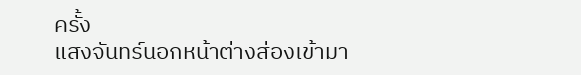ครั้ง
แสงจันทร์นอกหน้าต่างส่องเข้ามา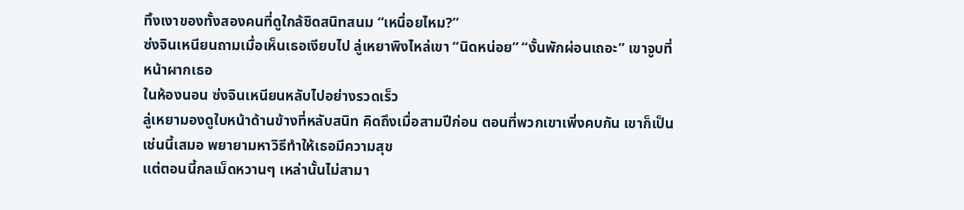ทิ้งเงาของทั้งสองคนที่ดูใกล้ชิดสนิทสนม “เหนื่อยไหม?”
ซ่งจินเหนียนถามเมื่อเห็นเธอเงียบไป ลู่เหยาพิงไหล่เขา “นิดหน่อย” “งั้นพักผ่อนเถอะ” เขาจูบที่หน้าผากเธอ
ในห้องนอน ซ่งจินเหนียนหลับไปอย่างรวดเร็ว
ลู่เหยามองดูใบหน้าด้านข้างที่หลับสนิท คิดถึงเมื่อสามปีก่อน ตอนที่พวกเขาเพิ่งคบกัน เขาก็เป็นเช่นนี้เสมอ พยายามหาวิธีทำให้เธอมีความสุข
แต่ตอนนี้กลเม็ดหวานๆ เหล่านั้นไม่สามา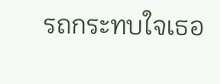รถกระทบใจเธอ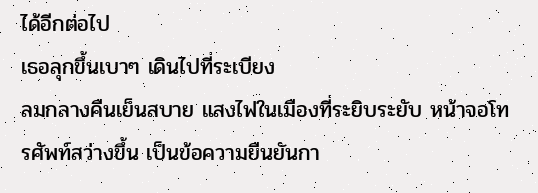ได้อีกต่อไป
เธอลุกขึ้นเบาๆ เดินไปที่ระเบียง
ลมกลางคืนเย็นสบาย แสงไฟในเมืองที่ระยิบระยับ หน้าจอโทรศัพท์สว่างขึ้น เป็นข้อความยืนยันกา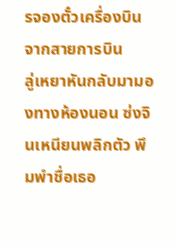รจองตั๋วเครื่องบินจากสายการบิน
ลู่เหยาหันกลับมามองทางห้องนอน ซ่งจินเหนียนพลิกตัว พึมพำชื่อเธอ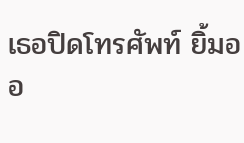เธอปิดโทรศัพท์ ยิ้มออ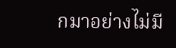กมาอย่างไม่มี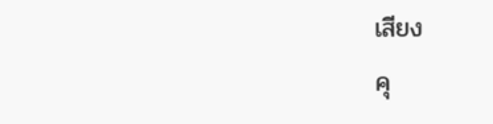เสียง
คุ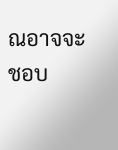ณอาจจะชอบ